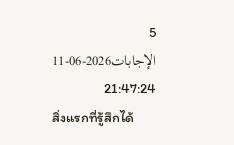5 الإجابات2026-06-11 21:47:24
สิ่งแรกที่รู้สึกได้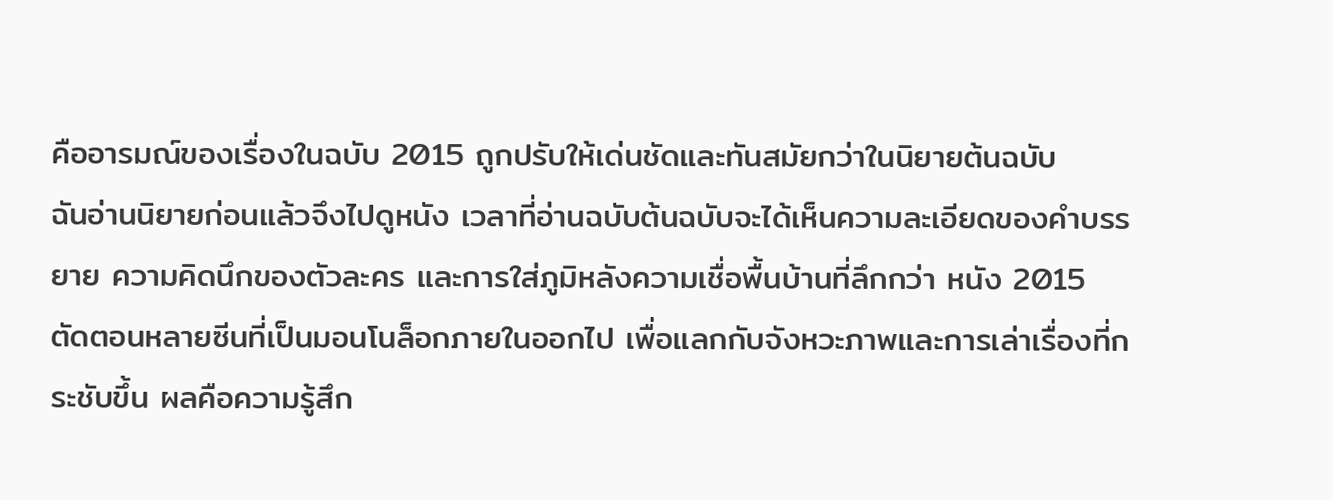คืออารมณ์ของเรื่องในฉบับ 2015 ถูกปรับให้เด่นชัดและทันสมัยกว่าในนิยายต้นฉบับ
ฉันอ่านนิยายก่อนแล้วจึงไปดูหนัง เวลาที่อ่านฉบับต้นฉบับจะได้เห็นความละเอียดของคำบรรยาย ความคิดนึกของตัวละคร และการใส่ภูมิหลังความเชื่อพื้นบ้านที่ลึกกว่า หนัง 2015 ตัดตอนหลายซีนที่เป็นมอนโนล็อกภายในออกไป เพื่อแลกกับจังหวะภาพและการเล่าเรื่องที่กระชับขึ้น ผลคือความรู้สึก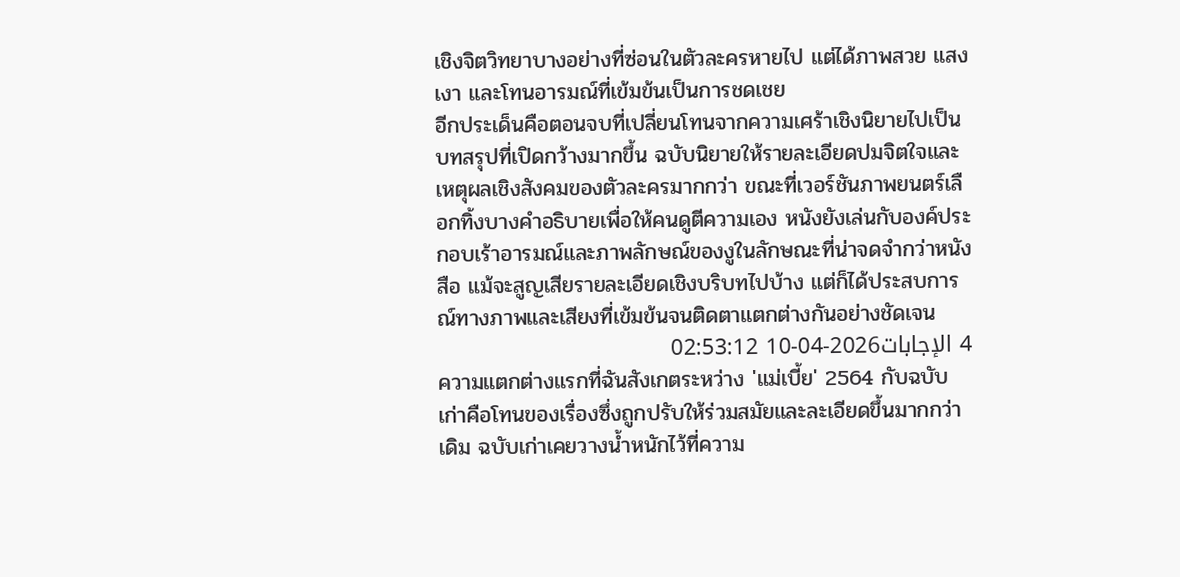เชิงจิตวิทยาบางอย่างที่ซ่อนในตัวละครหายไป แต่ได้ภาพสวย แสงเงา และโทนอารมณ์ที่เข้มข้นเป็นการชดเชย
อีกประเด็นคือตอนจบที่เปลี่ยนโทนจากความเศร้าเชิงนิยายไปเป็นบทสรุปที่เปิดกว้างมากขึ้น ฉบับนิยายให้รายละเอียดปมจิตใจและเหตุผลเชิงสังคมของตัวละครมากกว่า ขณะที่เวอร์ชันภาพยนตร์เลือกทิ้งบางคำอธิบายเพื่อให้คนดูตีความเอง หนังยังเล่นกับองค์ประกอบเร้าอารมณ์และภาพลักษณ์ของงูในลักษณะที่น่าจดจำกว่าหนังสือ แม้จะสูญเสียรายละเอียดเชิงบริบทไปบ้าง แต่ก็ได้ประสบการณ์ทางภาพและเสียงที่เข้มข้นจนติดตาแตกต่างกันอย่างชัดเจน
4 الإجابات2026-04-10 02:53:12
ความแตกต่างแรกที่ฉันสังเกตระหว่าง 'แม่เบี้ย' 2564 กับฉบับเก่าคือโทนของเรื่องซึ่งถูกปรับให้ร่วมสมัยและละเอียดขึ้นมากกว่าเดิม ฉบับเก่าเคยวางน้ำหนักไว้ที่ความ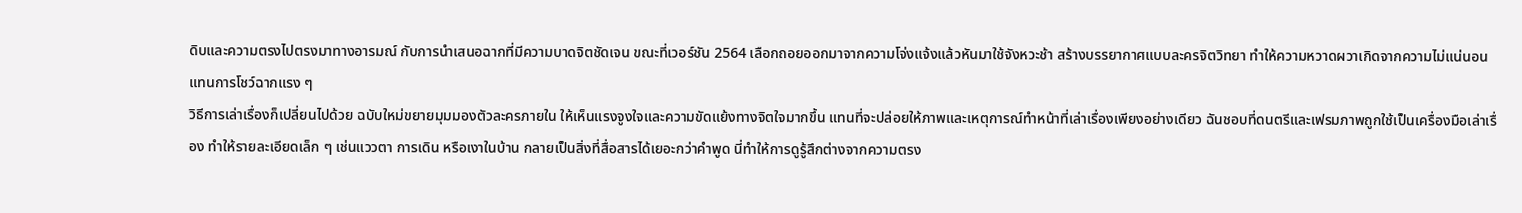ดิบและความตรงไปตรงมาทางอารมณ์ กับการนำเสนอฉากที่มีความบาดจิตชัดเจน ขณะที่เวอร์ชัน 2564 เลือกถอยออกมาจากความโจ่งแจ้งแล้วหันมาใช้จังหวะช้า สร้างบรรยากาศแบบละครจิตวิทยา ทำให้ความหวาดผวาเกิดจากความไม่แน่นอนแทนการโชว์ฉากแรง ๆ
วิธีการเล่าเรื่องก็เปลี่ยนไปด้วย ฉบับใหม่ขยายมุมมองตัวละครภายใน ให้เห็นแรงจูงใจและความขัดแย้งทางจิตใจมากขึ้น แทนที่จะปล่อยให้ภาพและเหตุการณ์ทำหน้าที่เล่าเรื่องเพียงอย่างเดียว ฉันชอบที่ดนตรีและเฟรมภาพถูกใช้เป็นเครื่องมือเล่าเรื่อง ทำให้รายละเอียดเล็ก ๆ เช่นแววตา การเดิน หรือเงาในบ้าน กลายเป็นสิ่งที่สื่อสารได้เยอะกว่าคำพูด นี่ทำให้การดูรู้สึกต่างจากความตรง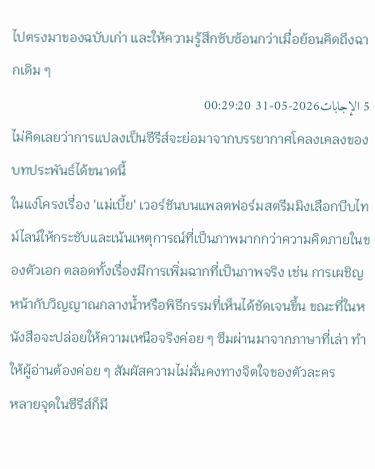ไปตรงมาของฉบับเก่า และให้ความรู้สึกซับซ้อนกว่าเมื่อย้อนคิดถึงฉากเดิม ๆ
5 الإجابات2026-05-31 00:29:20
ไม่คิดเลยว่าการแปลงเป็นซีรีส์จะย่อมาจากบรรยากาศโคลงเคลงของบทประพันธ์ได้ขนาดนี้
ในแง่โครงเรื่อง 'แม่เบี้ย' เวอร์ชันบนแพลตฟอร์มสตรีมมิงเลือกบีบไทม์ไลน์ให้กระชับและเน้นเหตุการณ์ที่เป็นภาพมากกว่าความคิดภายในของตัวเอก ตลอดทั้งเรื่องมีการเพิ่มฉากที่เป็นภาพจริง เช่น การเผชิญหน้ากับวิญญาณกลางน้ำหรือพิธีกรรมที่เห็นได้ชัดเจนขึ้น ขณะที่ในหนังสือจะปล่อยให้ความเหนือจริงค่อย ๆ ซึมผ่านมาจากภาษาที่เล่า ทำให้ผู้อ่านต้องค่อย ๆ สัมผัสความไม่มั่นคงทางจิตใจของตัวละคร
หลายจุดในซีรีส์ก็มี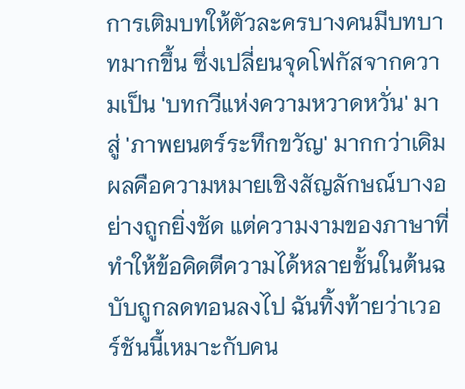การเติมบทให้ตัวละครบางคนมีบทบาทมากขึ้น ซึ่งเปลี่ยนจุดโฟกัสจากความเป็น 'บทกวีแห่งความหวาดหวั่น' มาสู่ 'ภาพยนตร์ระทึกขวัญ' มากกว่าเดิม ผลคือความหมายเชิงสัญลักษณ์บางอย่างถูกยิ่งชัด แต่ความงามของภาษาที่ทำให้ข้อคิดตีความได้หลายชั้นในต้นฉบับถูกลดทอนลงไป ฉันทิ้งท้ายว่าเวอร์ชันนี้เหมาะกับคน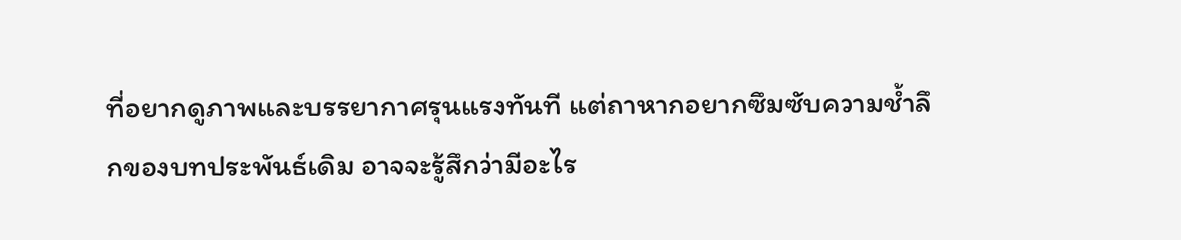ที่อยากดูภาพและบรรยากาศรุนแรงทันที แต่ถาหากอยากซึมซับความช้ำลึกของบทประพันธ์เดิม อาจจะรู้สึกว่ามีอะไร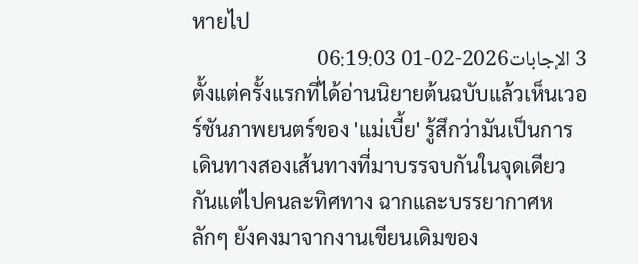หายไป
3 الإجابات2026-02-01 06:19:03
ตั้งแต่ครั้งแรกที่ได้อ่านนิยายต้นฉบับแล้วเห็นเวอร์ชันภาพยนตร์ของ 'แม่เบี้ย' รู้สึกว่ามันเป็นการเดินทางสองเส้นทางที่มาบรรจบกันในจุดเดียวกันแต่ไปคนละทิศทาง ฉากและบรรยากาศหลักๆ ยังคงมาจากงานเขียนเดิมของ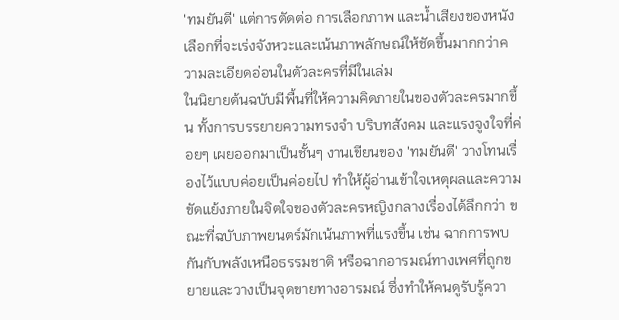'ทมยันตี' แต่การตัดต่อ การเลือกภาพ และน้ำเสียงของหนังเลือกที่จะเร่งจังหวะและเน้นภาพลักษณ์ให้ชัดขึ้นมากกว่าความละเอียดอ่อนในตัวละครที่มีในเล่ม
ในนิยายต้นฉบับมีพื้นที่ให้ความคิดภายในของตัวละครมากขึ้น ทั้งการบรรยายความทรงจำ บริบทสังคม และแรงจูงใจที่ค่อยๆ เผยออกมาเป็นชั้นๆ งานเขียนของ 'ทมยันตี' วางโทนเรื่องไว้แบบค่อยเป็นค่อยไป ทำให้ผู้อ่านเข้าใจเหตุผลและความขัดแย้งภายในจิตใจของตัวละครหญิงกลางเรื่องได้ลึกกว่า ขณะที่ฉบับภาพยนตร์มักเน้นภาพที่แรงขึ้น เช่น ฉากการพบกันกับพลังเหนือธรรมชาติ หรือฉากอารมณ์ทางเพศที่ถูกขยายและวางเป็นจุดขายทางอารมณ์ ซึ่งทำให้คนดูรับรู้ควา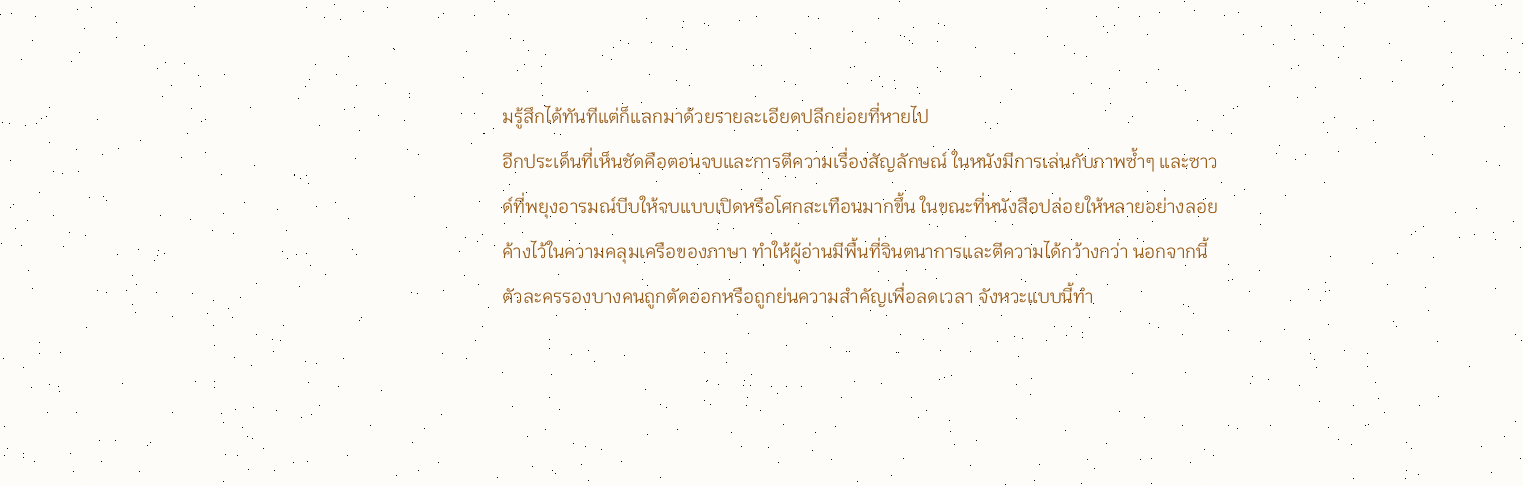มรู้สึกได้ทันทีแต่ก็แลกมาด้วยรายละเอียดปลีกย่อยที่หายไป
อีกประเด็นที่เห็นชัดคือตอนจบและการตีความเรื่องสัญลักษณ์ ในหนังมีการเล่นกับภาพซ้ำๆ และซาวด์ที่พยุงอารมณ์บีบให้จบแบบเปิดหรือโศกสะเทือนมากขึ้น ในขณะที่หนังสือปล่อยให้หลายอย่างลอยค้างไว้ในความคลุมเครือของภาษา ทำให้ผู้อ่านมีพื้นที่จินตนาการและตีความได้กว้างกว่า นอกจากนี้ ตัวละครรองบางคนถูกตัดออกหรือถูกย่นความสำคัญเพื่อลดเวลา จังหวะแบบนี้ทำ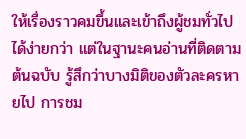ให้เรื่องราวคมขึ้นและเข้าถึงผู้ชมทั่วไปได้ง่ายกว่า แต่ในฐานะคนอ่านที่ติดตามต้นฉบับ รู้สึกว่าบางมิติของตัวละครหายไป การชม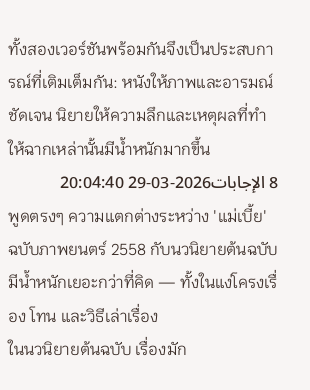ทั้งสองเวอร์ชันพร้อมกันจึงเป็นประสบการณ์ที่เติมเต็มกัน: หนังให้ภาพและอารมณ์ชัดเจน นิยายให้ความลึกและเหตุผลที่ทำให้ฉากเหล่านั้นมีน้ำหนักมากขึ้น
8 الإجابات2026-03-29 20:04:40
พูดตรงๆ ความแตกต่างระหว่าง 'แม่เบี้ย' ฉบับภาพยนตร์ 2558 กับนวนิยายต้นฉบับมีน้ำหนักเยอะกว่าที่คิด — ทั้งในแง่โครงเรื่อง โทน และวิธีเล่าเรื่อง
ในนวนิยายต้นฉบับ เรื่องมัก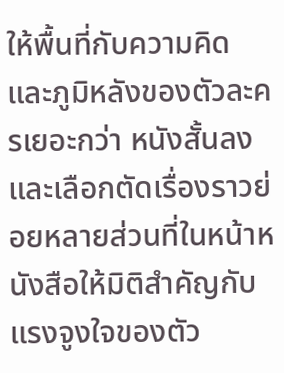ให้พื้นที่กับความคิดและภูมิหลังของตัวละครเยอะกว่า หนังสั้นลงและเลือกตัดเรื่องราวย่อยหลายส่วนที่ในหน้าหนังสือให้มิติสำคัญกับแรงจูงใจของตัว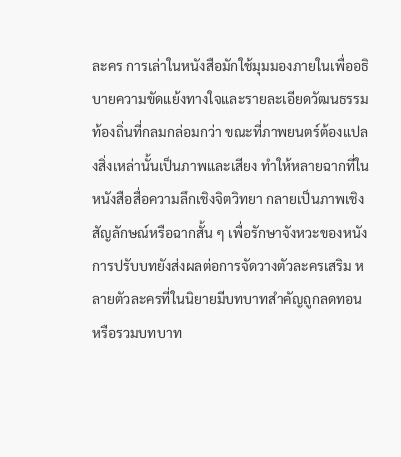ละคร การเล่าในหนังสือมักใช้มุมมองภายในเพื่ออธิบายความขัดแย้งทางใจและรายละเอียดวัฒนธรรมท้องถิ่นที่กลมกล่อมกว่า ขณะที่ภาพยนตร์ต้องแปลงสิ่งเหล่านั้นเป็นภาพและเสียง ทำให้หลายฉากที่ในหนังสือสื่อความลึกเชิงจิตวิทยา กลายเป็นภาพเชิงสัญลักษณ์หรือฉากสั้น ๆ เพื่อรักษาจังหวะของหนัง
การปรับบทยังส่งผลต่อการจัดวางตัวละครเสริม หลายตัวละครที่ในนิยายมีบทบาทสำคัญถูกลดทอนหรือรวมบทบาท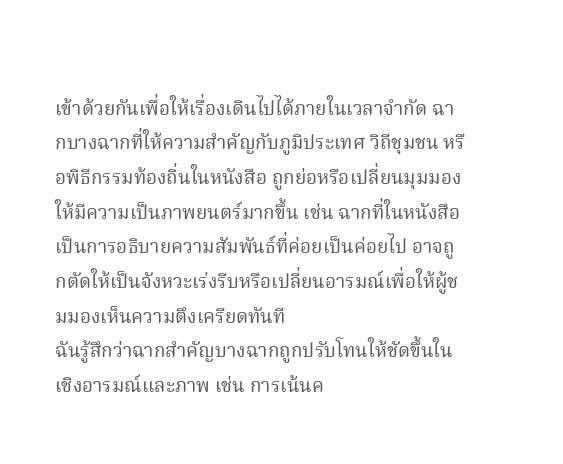เข้าด้วยกันเพื่อให้เรื่องเดินไปได้ภายในเวลาจำกัด ฉากบางฉากที่ให้ความสำคัญกับภูมิประเทศ วิถีชุมชน หรือพิธีกรรมท้องถิ่นในหนังสือ ถูกย่อหรือเปลี่ยนมุมมองให้มีความเป็นภาพยนตร์มากขึ้น เช่น ฉากที่ในหนังสือเป็นการอธิบายความสัมพันธ์ที่ค่อยเป็นค่อยไป อาจถูกตัดให้เป็นจังหวะเร่งรีบหรือเปลี่ยนอารมณ์เพื่อให้ผู้ชมมองเห็นความตึงเครียดทันที
ฉันรู้สึกว่าฉากสำคัญบางฉากถูกปรับโทนให้ชัดขึ้นในเชิงอารมณ์และภาพ เช่น การเน้นค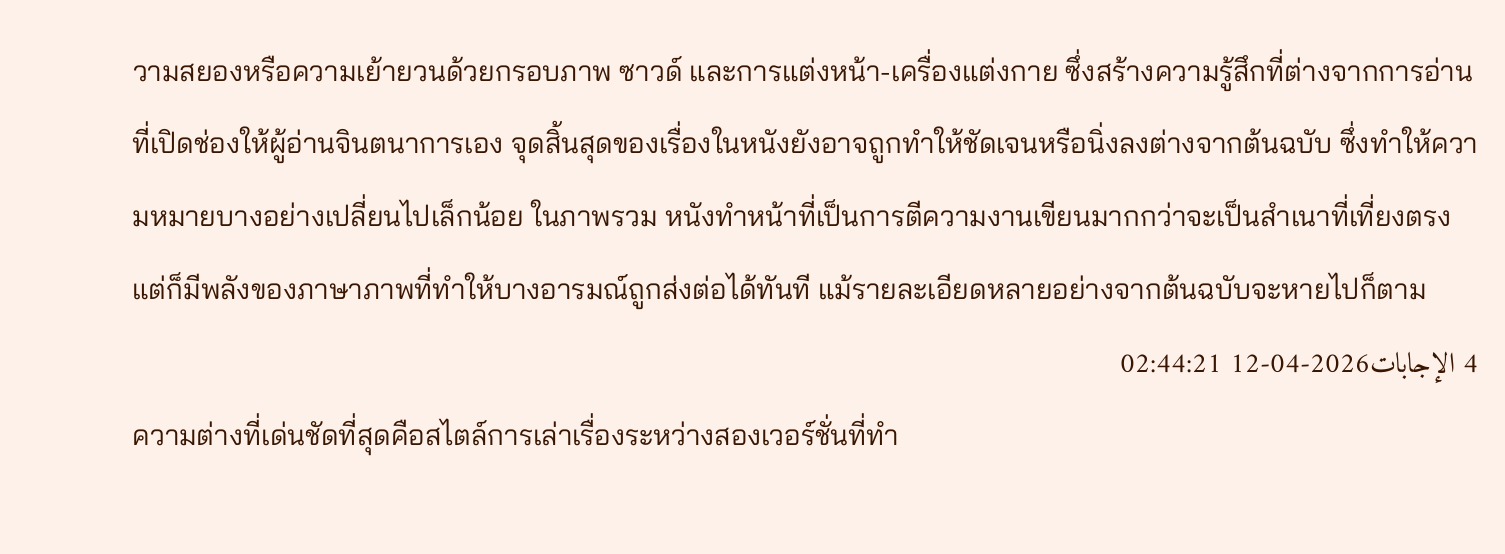วามสยองหรือความเย้ายวนด้วยกรอบภาพ ซาวด์ และการแต่งหน้า-เครื่องแต่งกาย ซึ่งสร้างความรู้สึกที่ต่างจากการอ่านที่เปิดช่องให้ผู้อ่านจินตนาการเอง จุดสิ้นสุดของเรื่องในหนังยังอาจถูกทำให้ชัดเจนหรือนิ่งลงต่างจากต้นฉบับ ซึ่งทำให้ความหมายบางอย่างเปลี่ยนไปเล็กน้อย ในภาพรวม หนังทำหน้าที่เป็นการตีความงานเขียนมากกว่าจะเป็นสำเนาที่เที่ยงตรง แต่ก็มีพลังของภาษาภาพที่ทำให้บางอารมณ์ถูกส่งต่อได้ทันที แม้รายละเอียดหลายอย่างจากต้นฉบับจะหายไปก็ตาม
4 الإجابات2026-04-12 02:44:21
ความต่างที่เด่นชัดที่สุดคือสไตล์การเล่าเรื่องระหว่างสองเวอร์ชั่นที่ทำ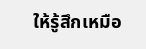ให้รู้สึกเหมือ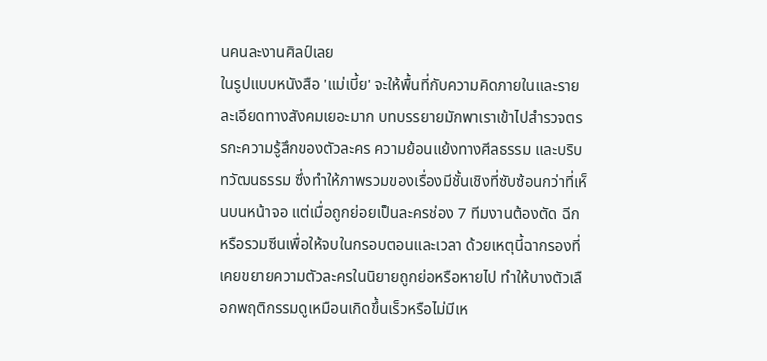นคนละงานศิลป์เลย
ในรูปแบบหนังสือ 'แม่เบี้ย' จะให้พื้นที่กับความคิดภายในและรายละเอียดทางสังคมเยอะมาก บทบรรยายมักพาเราเข้าไปสำรวจตรรกะความรู้สึกของตัวละคร ความย้อนแย้งทางศีลธรรม และบริบทวัฒนธรรม ซึ่งทำให้ภาพรวมของเรื่องมีชั้นเชิงที่ซับซ้อนกว่าที่เห็นบนหน้าจอ แต่เมื่อถูกย่อยเป็นละครช่อง 7 ทีมงานต้องตัด ฉีก หรือรวมซีนเพื่อให้จบในกรอบตอนและเวลา ด้วยเหตุนี้ฉากรองที่เคยขยายความตัวละครในนิยายถูกย่อหรือหายไป ทำให้บางตัวเลือกพฤติกรรมดูเหมือนเกิดขึ้นเร็วหรือไม่มีเห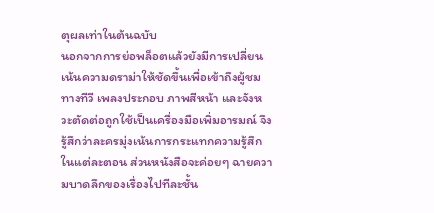ตุผลเท่าในต้นฉบับ
นอกจากการย่อพล็อตแล้วยังมีการเปลี่ยนเน้นความดราม่าให้ชัดขึ้นเพื่อเข้าถึงผู้ชมทางทีวี เพลงประกอบ ภาพสีหน้า และจังหวะตัดต่อถูกใช้เป็นเครื่องมือเพิ่มอารมณ์ จึงรู้สึกว่าละครมุ่งเน้นการกระแทกความรู้สึกในแต่ละตอน ส่วนหนังสือจะค่อยๆ ฉายความบาดลึกของเรื่องไปทีละชั้น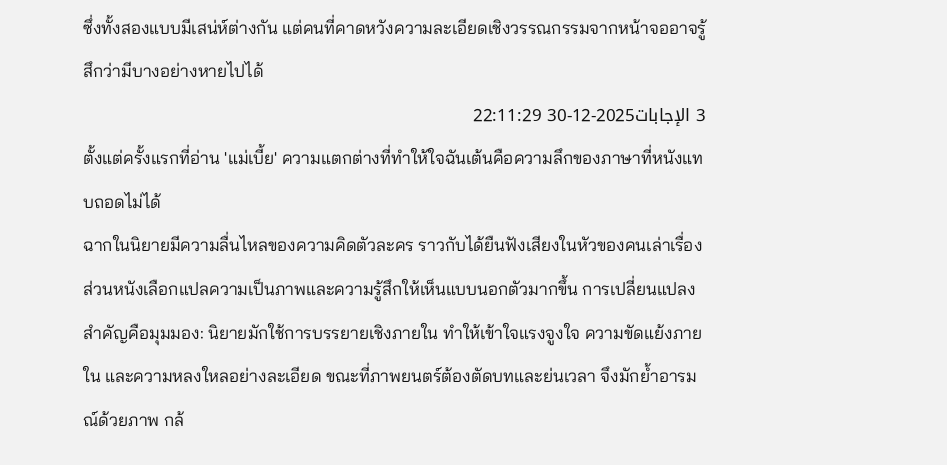ซึ่งทั้งสองแบบมีเสน่ห์ต่างกัน แต่คนที่คาดหวังความละเอียดเชิงวรรณกรรมจากหน้าจออาจรู้สึกว่ามีบางอย่างหายไปได้
3 الإجابات2025-12-30 22:11:29
ตั้งแต่ครั้งแรกที่อ่าน 'แม่เบี้ย' ความแตกต่างที่ทำให้ใจฉันเต้นคือความลึกของภาษาที่หนังแทบถอดไม่ได้
ฉากในนิยายมีความลื่นไหลของความคิดตัวละคร ราวกับได้ยืนฟังเสียงในหัวของคนเล่าเรื่อง ส่วนหนังเลือกแปลความเป็นภาพและความรู้สึกให้เห็นแบบนอกตัวมากขึ้น การเปลี่ยนแปลงสำคัญคือมุมมอง: นิยายมักใช้การบรรยายเชิงภายใน ทำให้เข้าใจแรงจูงใจ ความขัดแย้งภายใน และความหลงใหลอย่างละเอียด ขณะที่ภาพยนตร์ต้องตัดบทและย่นเวลา จึงมักย้ำอารมณ์ด้วยภาพ กล้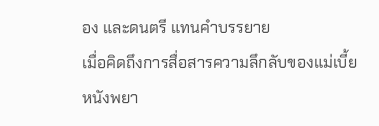อง และดนตรี แทนคำบรรยาย
เมื่อคิดถึงการสื่อสารความลึกลับของแม่เบี้ย หนังพยา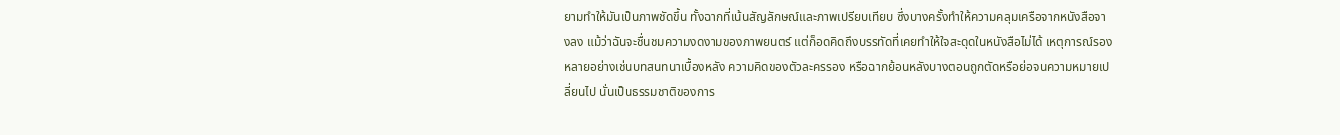ยามทำให้มันเป็นภาพชัดขึ้น ทั้งฉากที่เน้นสัญลักษณ์และภาพเปรียบเทียบ ซึ่งบางครั้งทำให้ความคลุมเครือจากหนังสือจางลง แม้ว่าฉันจะชื่นชมความงดงามของภาพยนตร์ แต่ก็อดคิดถึงบรรทัดที่เคยทำให้ใจสะดุดในหนังสือไม่ได้ เหตุการณ์รองหลายอย่างเช่นบทสนทนาเบื้องหลัง ความคิดของตัวละครรอง หรือฉากย้อนหลังบางตอนถูกตัดหรือย่อจนความหมายเปลี่ยนไป นั่นเป็นธรรมชาติของการ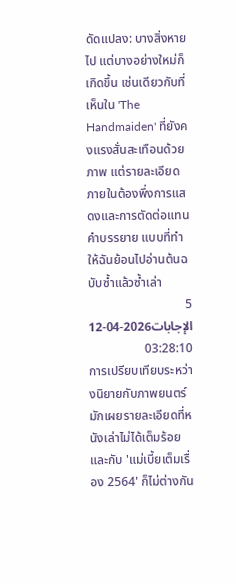ดัดแปลง: บางสิ่งหายไป แต่บางอย่างใหม่ก็เกิดขึ้น เช่นเดียวกับที่เห็นใน 'The Handmaiden' ที่ยังคงแรงสั่นสะเทือนด้วยภาพ แต่รายละเอียดภายในต้องพึ่งการแสดงและการตัดต่อแทนคำบรรยาย แบบที่ทำให้ฉันย้อนไปอ่านต้นฉบับซ้ำแล้วซ้ำเล่า
5 الإجابات2026-04-12 03:28:10
การเปรียบเทียบระหว่างนิยายกับภาพยนตร์มักเผยรายละเอียดที่หนังเล่าไม่ได้เต็มร้อย และกับ 'แม่เบี้ยเต็มเรื่อง 2564' ก็ไม่ต่างกัน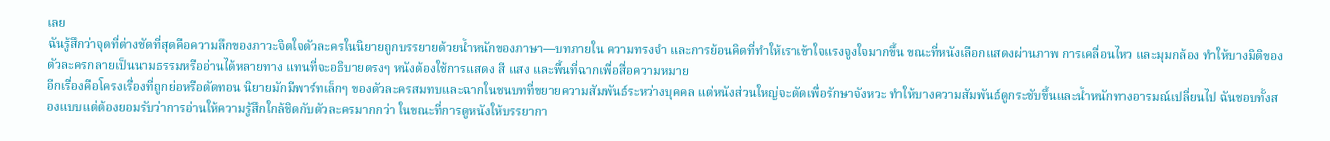เลย
ฉันรู้สึกว่าจุดที่ต่างชัดที่สุดคือความลึกของภาวะจิตใจตัวละครในนิยายถูกบรรยายด้วยน้ำหนักของภาษา—บทภายใน ความทรงจำ และการย้อนคิดที่ทำให้เราเข้าใจแรงจูงใจมากขึ้น ขณะที่หนังเลือกแสดงผ่านภาพ การเคลื่อนไหว และมุมกล้อง ทำให้บางมิติของตัวละครกลายเป็นนามธรรมหรืออ่านได้หลายทาง แทนที่จะอธิบายตรงๆ หนังต้องใช้การแสดง สี แสง และพื้นที่ฉากเพื่อสื่อความหมาย
อีกเรื่องคือโครงเรื่องที่ถูกย่อหรือตัดทอน นิยายมักมีพาร์ทเล็กๆ ของตัวละครสมทบและฉากในชนบทที่ขยายความสัมพันธ์ระหว่างบุคคล แต่หนังส่วนใหญ่จะตัดเพื่อรักษาจังหวะ ทำให้บางความสัมพันธ์ดูกระชับขึ้นและน้ำหนักทางอารมณ์เปลี่ยนไป ฉันชอบทั้งสองแบบแต่ต้องยอมรับว่าการอ่านให้ความรู้สึกใกล้ชิดกับตัวละครมากกว่า ในขณะที่การดูหนังให้บรรยากา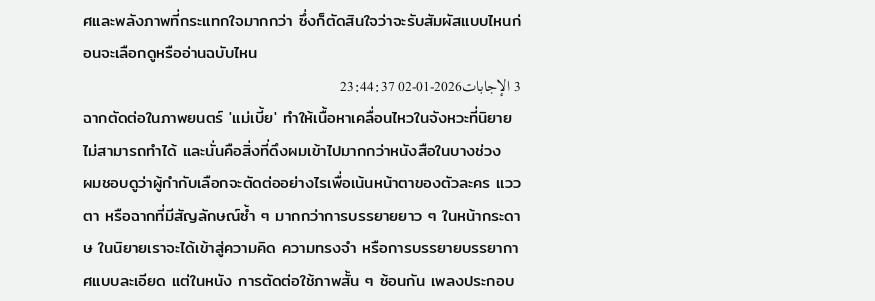ศและพลังภาพที่กระแทกใจมากกว่า ซึ่งก็ตัดสินใจว่าจะรับสัมผัสแบบไหนก่อนจะเลือกดูหรืออ่านฉบับไหน
3 الإجابات2026-01-02 23:44:37
ฉากตัดต่อในภาพยนตร์ 'แม่เบี้ย' ทำให้เนื้อหาเคลื่อนไหวในจังหวะที่นิยายไม่สามารถทำได้ และนั่นคือสิ่งที่ดึงผมเข้าไปมากกว่าหนังสือในบางช่วง
ผมชอบดูว่าผู้กำกับเลือกจะตัดต่ออย่างไรเพื่อเน้นหน้าตาของตัวละคร แววตา หรือฉากที่มีสัญลักษณ์ซ้ำ ๆ มากกว่าการบรรยายยาว ๆ ในหน้ากระดาษ ในนิยายเราจะได้เข้าสู่ความคิด ความทรงจำ หรือการบรรยายบรรยากาศแบบละเอียด แต่ในหนัง การตัดต่อใช้ภาพสั้น ๆ ซ้อนกัน เพลงประกอบ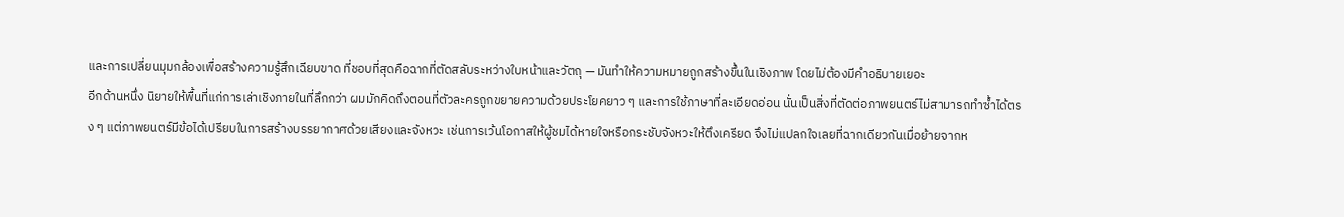และการเปลี่ยนมุมกล้องเพื่อสร้างความรู้สึกเฉียบขาด ที่ชอบที่สุดคือฉากที่ตัดสลับระหว่างใบหน้าและวัตถุ — มันทำให้ความหมายถูกสร้างขึ้นในเชิงภาพ โดยไม่ต้องมีคำอธิบายเยอะ
อีกด้านหนึ่ง นิยายให้พื้นที่แก่การเล่าเชิงภายในที่ลึกกว่า ผมมักคิดถึงตอนที่ตัวละครถูกขยายความด้วยประโยคยาว ๆ และการใช้ภาษาที่ละเอียดอ่อน นั่นเป็นสิ่งที่ตัดต่อภาพยนตร์ไม่สามารถทำซ้ำได้ตรง ๆ แต่ภาพยนตร์มีข้อได้เปรียบในการสร้างบรรยากาศด้วยเสียงและจังหวะ เช่นการเว้นโอกาสให้ผู้ชมได้หายใจหรือกระชับจังหวะให้ตึงเครียด จึงไม่แปลกใจเลยที่ฉากเดียวกันเมื่อย้ายจากห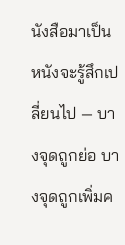นังสือมาเป็นหนังจะรู้สึกเปลี่ยนไป — บางจุดถูกย่อ บางจุดถูกเพิ่มค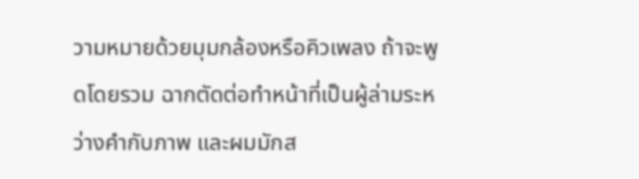วามหมายด้วยมุมกล้องหรือคิวเพลง ถ้าจะพูดโดยรวม ฉากตัดต่อทำหน้าที่เป็นผู้ล่ามระหว่างคำกับภาพ และผมมักส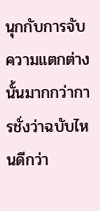นุกกับการจับความแตกต่างนั้นมากกว่าการชั่งว่าฉบับไหนดีกว่า